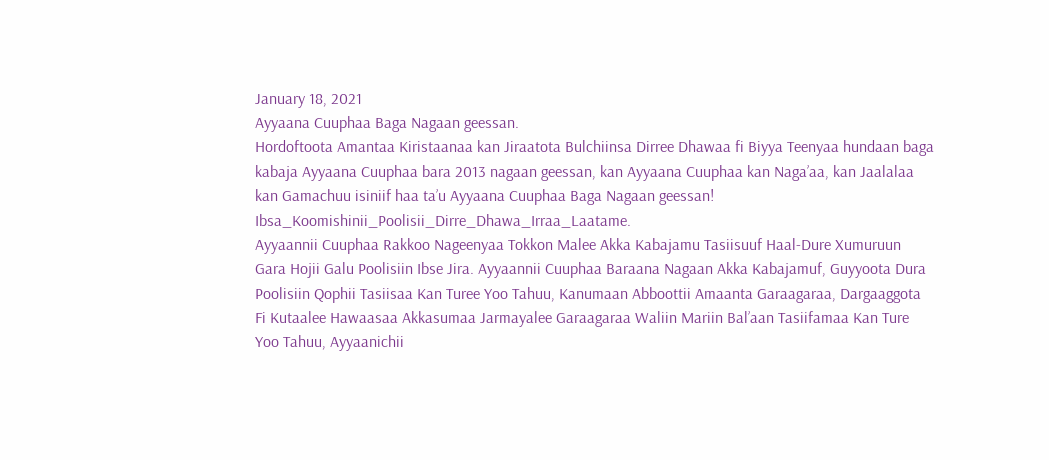January 18, 2021
Ayyaana Cuuphaa Baga Nagaan geessan.
Hordoftoota Amantaa Kiristaanaa kan Jiraatota Bulchiinsa Dirree Dhawaa fi Biyya Teenyaa hundaan baga kabaja Ayyaana Cuuphaa bara 2013 nagaan geessan, kan Ayyaana Cuuphaa kan Naga’aa, kan Jaalalaa kan Gamachuu isiniif haa ta’u Ayyaana Cuuphaa Baga Nagaan geessan!
Ibsa_Koomishinii_Poolisii_Dirre_Dhawa_Irraa_Laatame.
Ayyaannii Cuuphaa Rakkoo Nageenyaa Tokkon Malee Akka Kabajamu Tasiisuuf Haal-Dure Xumuruun Gara Hojii Galu Poolisiin Ibse Jira. Ayyaannii Cuuphaa Baraana Nagaan Akka Kabajamuf, Guyyoota Dura Poolisiin Qophii Tasiisaa Kan Turee Yoo Tahuu, Kanumaan Abboottii Amaanta Garaagaraa, Dargaaggota Fi Kutaalee Hawaasaa Akkasumaa Jarmayalee Garaagaraa Waliin Mariin Bal’aan Tasiifamaa Kan Ture Yoo Tahuu, Ayyaanichii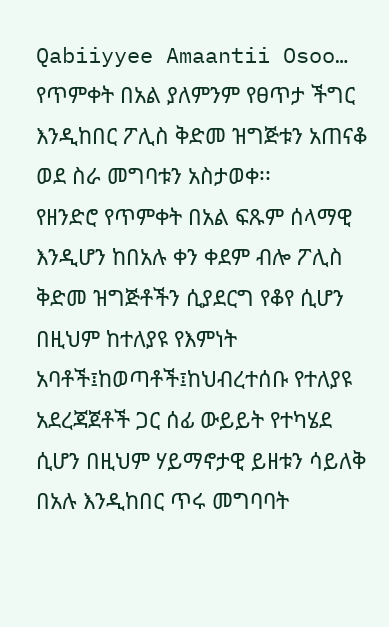Qabiiyyee Amaantii Osoo…
የጥምቀት በአል ያለምንም የፀጥታ ችግር እንዲከበር ፖሊስ ቅድመ ዝግጅቱን አጠናቆ ወደ ስራ መግባቱን አስታወቀ፡፡
የዘንድሮ የጥምቀት በአል ፍጹም ሰላማዊ እንዲሆን ከበአሉ ቀን ቀደም ብሎ ፖሊስ ቅድመ ዝግጅቶችን ሲያደርግ የቆየ ሲሆን በዚህም ከተለያዩ የእምነት አባቶች፤ከወጣቶች፤ከህብረተሰቡ የተለያዩ አደረጃጀቶች ጋር ሰፊ ውይይት የተካሄደ ሲሆን በዚህም ሃይማኖታዊ ይዘቱን ሳይለቅ በአሉ እንዲከበር ጥሩ መግባባት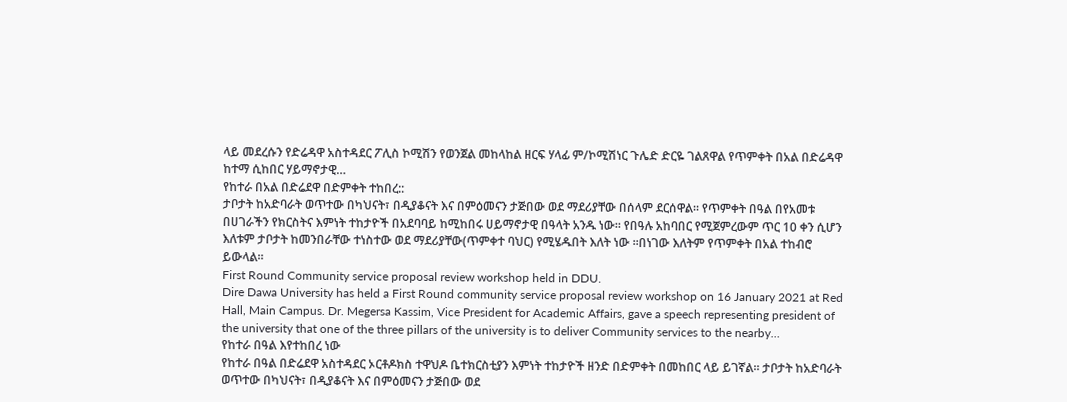ላይ መደረሱን የድሬዳዋ አስተዳደር ፖሊስ ኮሚሽን የወንጀል መከላከል ዘርፍ ሃላፊ ም/ኮሚሽነር ጉሌድ ድርዬ ገልጸዋል የጥምቀት በአል በድሬዳዋ ከተማ ሲከበር ሃይማኖታዊ…
የከተራ በአል በድሬደዋ በድምቀት ተከበረ::
ታቦታት ከአድባራት ወጥተው በካህናት፣ በዲያቆናት እና በምዕመናን ታጅበው ወደ ማደሪያቸው በሰላም ደርሰዋል። የጥምቀት በዓል በየአመቱ በሀገራችን የክርስትና እምነት ተከታዮች በአደባባይ ከሚከበሩ ሀይማኖታዊ በዓላት አንዱ ነው። የበዓሉ አከባበር የሚጀምረውም ጥር 10 ቀን ሲሆን እለቱም ታቦታት ከመንበራቸው ተነስተው ወደ ማደሪያቸው(ጥምቀተ ባህር) የሚሄዱበት እለት ነው ።በነገው እለትም የጥምቀት በአል ተከብሮ ይውላል።
First Round Community service proposal review workshop held in DDU.
Dire Dawa University has held a First Round community service proposal review workshop on 16 January 2021 at Red Hall, Main Campus. Dr. Megersa Kassim, Vice President for Academic Affairs, gave a speech representing president of the university that one of the three pillars of the university is to deliver Community services to the nearby…
የከተራ በዓል እየተከበረ ነው
የከተራ በዓል በድሬደዋ አስተዳደር ኦርቶዶክስ ተዋህዶ ቤተክርስቲያን እምነት ተከታዮች ዘንድ በድምቀት በመከበር ላይ ይገኛል። ታቦታት ከአድባራት ወጥተው በካህናት፣ በዲያቆናት እና በምዕመናን ታጅበው ወደ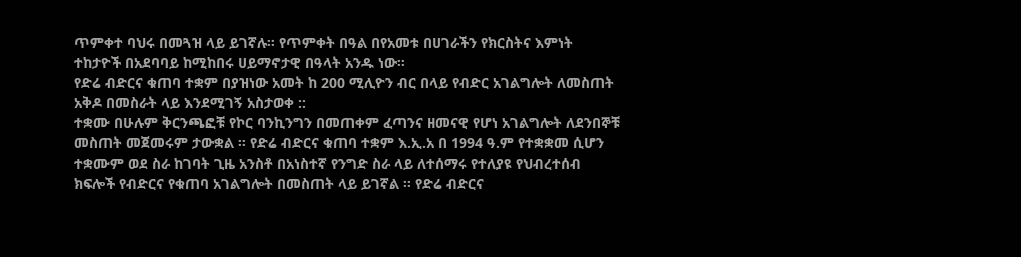ጥምቀተ ባህሩ በመጓዝ ላይ ይገኛሉ። የጥምቀት በዓል በየአመቱ በሀገራችን የክርስትና እምነት ተከታዮች በአደባባይ ከሚከበሩ ሀይማኖታዊ በዓላት አንዱ ነው።
የድሬ ብድርና ቁጠባ ተቋም በያዝነው አመት ከ 200 ሚሊዮን ብር በላይ የብድር አገልግሎት ለመስጠት አቅዶ በመስራት ላይ እንደሚገኝ አስታወቀ ::
ተቋሙ በሁሉም ቅርንጫፎቹ የኮር ባንኪንግን በመጠቀም ፈጣንና ዘመናዊ የሆነ አገልግሎት ለደንበኞቹ መስጠት መጀመሩም ታውቋል ፡፡ የድሬ ብድርና ቁጠባ ተቋም እ.ኢ.አ በ 1994 ዓ.ም የተቋቋመ ሲሆን ተቋሙም ወደ ስራ ከገባት ጊዜ አንስቶ በአነስተኛ የንግድ ስራ ላይ ለተሰማሩ የተለያዩ የህብረተሰብ ክፍሎች የብድርና የቁጠባ አገልግሎት በመስጠት ላይ ይገኛል ፡፡ የድሬ ብድርና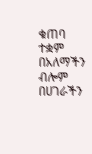ቁጠባ ተቋም በአለማችን ብሎም በሀገራችን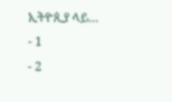ኢትዮጲያ ላይ…
- 1
- 2